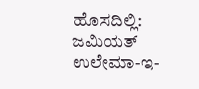ಹೊಸದಿಲ್ಲಿ: ಜಮಿಯತ್ ಉಲೇಮಾ-ಇ-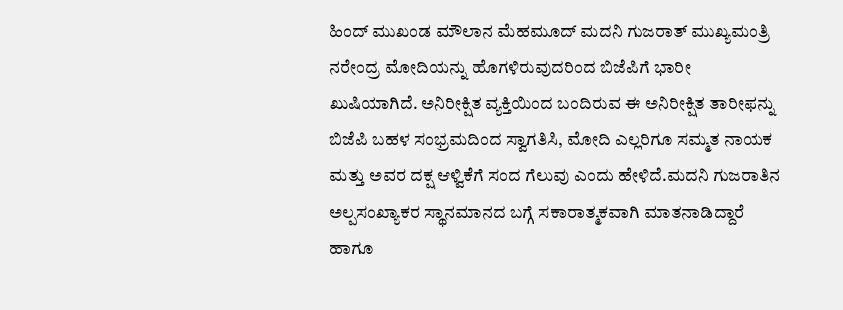ಹಿಂದ್ ಮುಖಂಡ ಮೌಲಾನ ಮೆಹಮೂದ್ ಮದನಿ ಗುಜರಾತ್ ಮುಖ್ಯಮಂತ್ರಿ ನರೇಂದ್ರ ಮೋದಿಯನ್ನು ಹೊಗಳಿರುವುದರಿಂದ ಬಿಜೆಪಿಗೆ ಭಾರೀ ಖುಷಿಯಾಗಿದೆ. ಅನಿರೀಕ್ಷಿತ ವ್ಯಕ್ತಿಯಿಂದ ಬಂದಿರುವ ಈ ಅನಿರೀಕ್ಷಿತ ತಾರೀಫನ್ನು ಬಿಜೆಪಿ ಬಹಳ ಸಂಭ್ರಮದಿಂದ ಸ್ವಾಗತಿಸಿ, ಮೋದಿ ಎಲ್ಲರಿಗೂ ಸಮ್ಮತ ನಾಯಕ ಮತ್ತು ಅವರ ದಕ್ಷ ಆಳ್ವಿಕೆಗೆ ಸಂದ ಗೆಲುವು ಎಂದು ಹೇಳಿದೆ.ಮದನಿ ಗುಜರಾತಿನ ಅಲ್ಪಸಂಖ್ಯಾಕರ ಸ್ಥಾನಮಾನದ ಬಗ್ಗೆ ಸಕಾರಾತ್ಮಕವಾಗಿ ಮಾತನಾಡಿದ್ದಾರೆ ಹಾಗೂ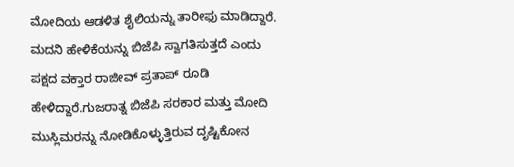ಮೋದಿಯ ಆಡಳಿತ ಶೈಲಿಯನ್ನು ತಾರೀಫು ಮಾಡಿದ್ದಾರೆ. ಮದನಿ ಹೇಳಿಕೆಯನ್ನು ಬಿಜೆಪಿ ಸ್ವಾಗತಿಸುತ್ತದೆ ಎಂದು ಪಕ್ಷದ ವಕ್ತಾರ ರಾಜೀವ್ ಪ್ರತಾಪ್ ರೂಡಿ ಹೇಳಿದ್ದಾರೆ.ಗುಜರಾತ್ನ ಬಿಜೆಪಿ ಸರಕಾರ ಮತ್ತು ಮೋದಿ ಮುಸ್ಲಿಮರನ್ನು ನೋಡಿಕೊಳ್ಳುತ್ತಿರುವ ದೃಷ್ಟಿಕೋನ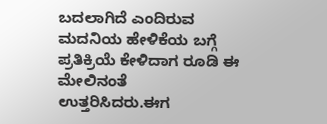ಬದಲಾಗಿದೆ ಎಂದಿರುವ ಮದನಿಯ ಹೇಳಿಕೆಯ ಬಗ್ಗೆ ಪ್ರತಿಕ್ರಿಯೆ ಕೇಳಿದಾಗ ರೂಡಿ ಈ ಮೇಲಿನಂತೆ ಉತ್ತರಿಸಿದರು.ಈಗ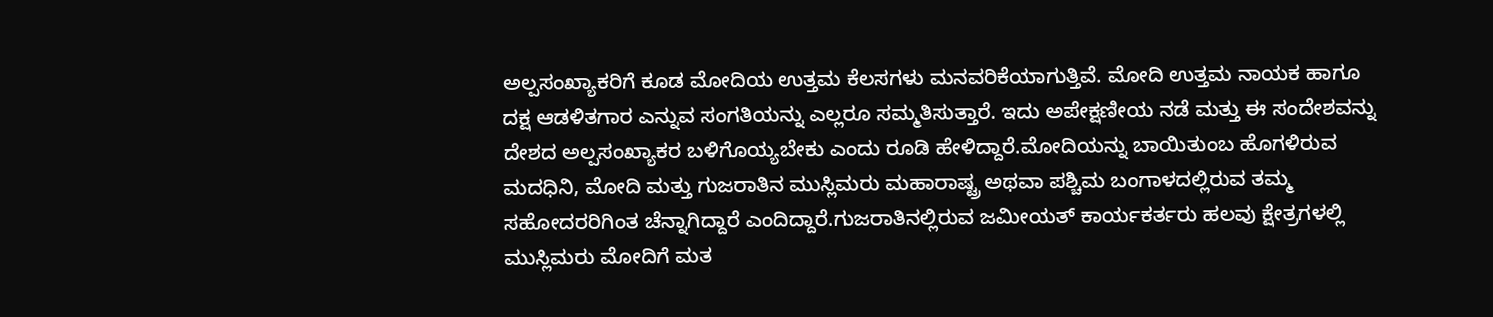ಅಲ್ಪಸಂಖ್ಯಾಕರಿಗೆ ಕೂಡ ಮೋದಿಯ ಉತ್ತಮ ಕೆಲಸಗಳು ಮನವರಿಕೆಯಾಗುತ್ತಿವೆ. ಮೋದಿ ಉತ್ತಮ ನಾಯಕ ಹಾಗೂ ದಕ್ಷ ಆಡಳಿತಗಾರ ಎನ್ನುವ ಸಂಗತಿಯನ್ನು ಎಲ್ಲರೂ ಸಮ್ಮತಿಸುತ್ತಾರೆ. ಇದು ಅಪೇಕ್ಷಣೀಯ ನಡೆ ಮತ್ತು ಈ ಸಂದೇಶವನ್ನು ದೇಶದ ಅಲ್ಪಸಂಖ್ಯಾಕರ ಬಳಿಗೊಯ್ಯಬೇಕು ಎಂದು ರೂಡಿ ಹೇಳಿದ್ದಾರೆ.ಮೋದಿಯನ್ನು ಬಾಯಿತುಂಬ ಹೊಗಳಿರುವ ಮದಧಿನಿ, ಮೋದಿ ಮತ್ತು ಗುಜರಾತಿನ ಮುಸ್ಲಿಮರು ಮಹಾರಾಷ್ಟ್ರ ಅಥವಾ ಪಶ್ಚಿಮ ಬಂಗಾಳದಲ್ಲಿರುವ ತಮ್ಮ ಸಹೋದರರಿಗಿಂತ ಚೆನ್ನಾಗಿದ್ದಾರೆ ಎಂದಿದ್ದಾರೆ.ಗುಜರಾತಿನಲ್ಲಿರುವ ಜಮೀಯತ್ ಕಾರ್ಯಕರ್ತರು ಹಲವು ಕ್ಷೇತ್ರಗಳಲ್ಲಿ ಮುಸ್ಲಿಮರು ಮೋದಿಗೆ ಮತ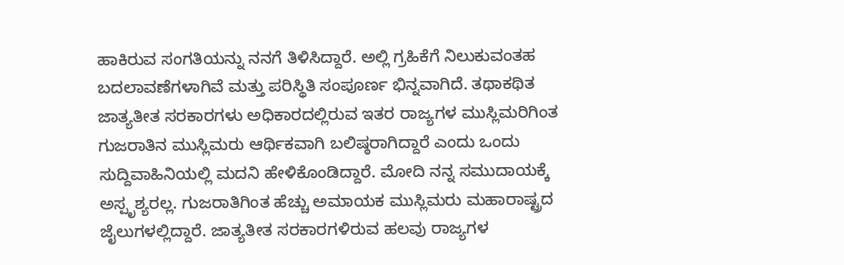ಹಾಕಿರುವ ಸಂಗತಿಯನ್ನು ನನಗೆ ತಿಳಿಸಿದ್ದಾರೆ. ಅಲ್ಲಿ ಗ್ರಹಿಕೆಗೆ ನಿಲುಕುವಂತಹ ಬದಲಾವಣೆಗಳಾಗಿವೆ ಮತ್ತು ಪರಿಸ್ಥಿತಿ ಸಂಪೂರ್ಣ ಭಿನ್ನವಾಗಿದೆ. ತಥಾಕಥಿತ ಜಾತ್ಯತೀತ ಸರಕಾರಗಳು ಅಧಿಕಾರದಲ್ಲಿರುವ ಇತರ ರಾಜ್ಯಗಳ ಮುಸ್ಲಿಮರಿಗಿಂತ ಗುಜರಾತಿನ ಮುಸ್ಲಿಮರು ಆರ್ಥಿಕವಾಗಿ ಬಲಿಷ್ಠರಾಗಿದ್ದಾರೆ ಎಂದು ಒಂದು ಸುದ್ದಿವಾಹಿನಿಯಲ್ಲಿ ಮದನಿ ಹೇಳಿಕೊಂಡಿದ್ದಾರೆ. ಮೋದಿ ನನ್ನ ಸಮುದಾಯಕ್ಕೆ ಅಸ್ಪೃಶ್ಯರಲ್ಲ. ಗುಜರಾತಿಗಿಂತ ಹೆಚ್ಚು ಅಮಾಯಕ ಮುಸ್ಲಿಮರು ಮಹಾರಾಷ್ಟ್ರದ ಜೈಲುಗಳಲ್ಲಿದ್ದಾರೆ. ಜಾತ್ಯತೀತ ಸರಕಾರಗಳಿರುವ ಹಲವು ರಾಜ್ಯಗಳ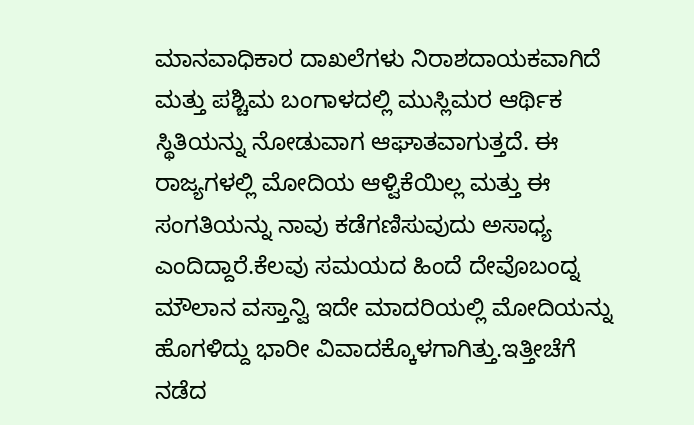ಮಾನವಾಧಿಕಾರ ದಾಖಲೆಗಳು ನಿರಾಶದಾಯಕವಾಗಿದೆ ಮತ್ತು ಪಶ್ಚಿಮ ಬಂಗಾಳದಲ್ಲಿ ಮುಸ್ಲಿಮರ ಆರ್ಥಿಕ ಸ್ಥಿತಿಯನ್ನು ನೋಡುವಾಗ ಆಘಾತವಾಗುತ್ತದೆ. ಈ ರಾಜ್ಯಗಳಲ್ಲಿ ಮೋದಿಯ ಆಳ್ವಿಕೆಯಿಲ್ಲ ಮತ್ತು ಈ ಸಂಗತಿಯನ್ನು ನಾವು ಕಡೆಗಣಿಸುವುದು ಅಸಾಧ್ಯ ಎಂದಿದ್ದಾರೆ.ಕೆಲವು ಸಮಯದ ಹಿಂದೆ ದೇವೊಬಂದ್ನ ಮೌಲಾನ ವಸ್ತಾನ್ವಿ ಇದೇ ಮಾದರಿಯಲ್ಲಿ ಮೋದಿಯನ್ನು ಹೊಗಳಿದ್ದು ಭಾರೀ ವಿವಾದಕ್ಕೊಳಗಾಗಿತ್ತು.ಇತ್ತೀಚೆಗೆ ನಡೆದ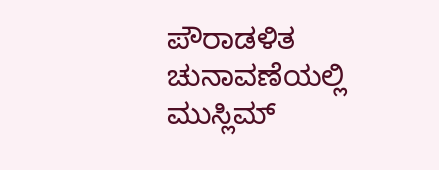ಪೌರಾಡಳಿತ ಚುನಾವಣೆಯಲ್ಲಿ ಮುಸ್ಲಿಮ್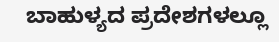ಬಾಹುಳ್ಯದ ಪ್ರದೇಶಗಳಲ್ಲೂ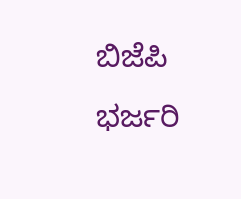ಬಿಜೆಪಿ ಭರ್ಜರಿ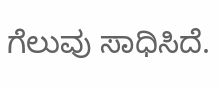ಗೆಲುವು ಸಾಧಿಸಿದೆ.